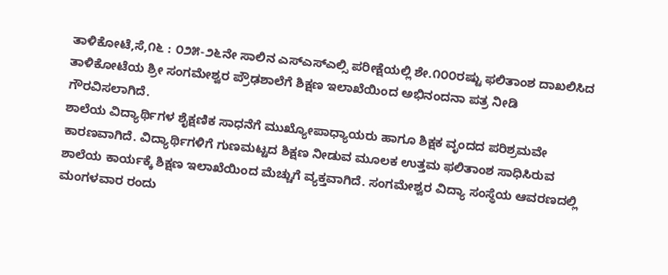ತಾಳಿಕೋಟೆ,ಸೆ,೧೬ : ೦೨೫-೨೬ನೇ ಸಾಲಿನ ಎಸ್ಎಸ್ಎಲ್ಸಿ ಪರೀಕ್ಷೆಯಲ್ಲಿ ಶೇ.೧೦೦ರಷ್ಟು ಫಲಿತಾಂಶ ದಾಖಲಿಸಿದ ತಾಳಿಕೋಟೆಯ ಶ್ರೀ ಸಂಗಮೇಶ್ವರ ಪ್ರೌಢಶಾಲೆಗೆ ಶಿಕ್ಷಣ ಇಲಾಖೆಯಿಂದ ಅಭಿನಂದನಾ ಪತ್ರ ನೀಡಿ ಗೌರವಿಸಲಾಗಿದೆ.
ಶಾಲೆಯ ವಿದ್ಯಾರ್ಥಿಗಳ ಶೈಕ್ಷಣಿಕ ಸಾಧನೆಗೆ ಮುಖ್ಯೋಪಾಧ್ಯಾಯರು ಹಾಗೂ ಶಿಕ್ಷಕ ವೃಂದದ ಪರಿಶ್ರಮವೇ ಕಾರಣವಾಗಿದೆ. ವಿದ್ಯಾರ್ಥಿಗಳಿಗೆ ಗುಣಮಟ್ಟದ ಶಿಕ್ಷಣ ನೀಡುವ ಮೂಲಕ ಉತ್ತಮ ಫಲಿತಾಂಶ ಸಾಧಿಸಿರುವ ಶಾಲೆಯ ಕಾರ್ಯಕ್ಕೆ ಶಿಕ್ಷಣ ಇಲಾಖೆಯಿಂದ ಮೆಚ್ಚುಗೆ ವ್ಯಕ್ತವಾಗಿದೆ. ಸಂಗಮೇಶ್ವರ ವಿದ್ಯಾ ಸಂಸ್ಥೆಯ ಆವರಣದಲ್ಲಿ ಮಂಗಳವಾರ ರಂದು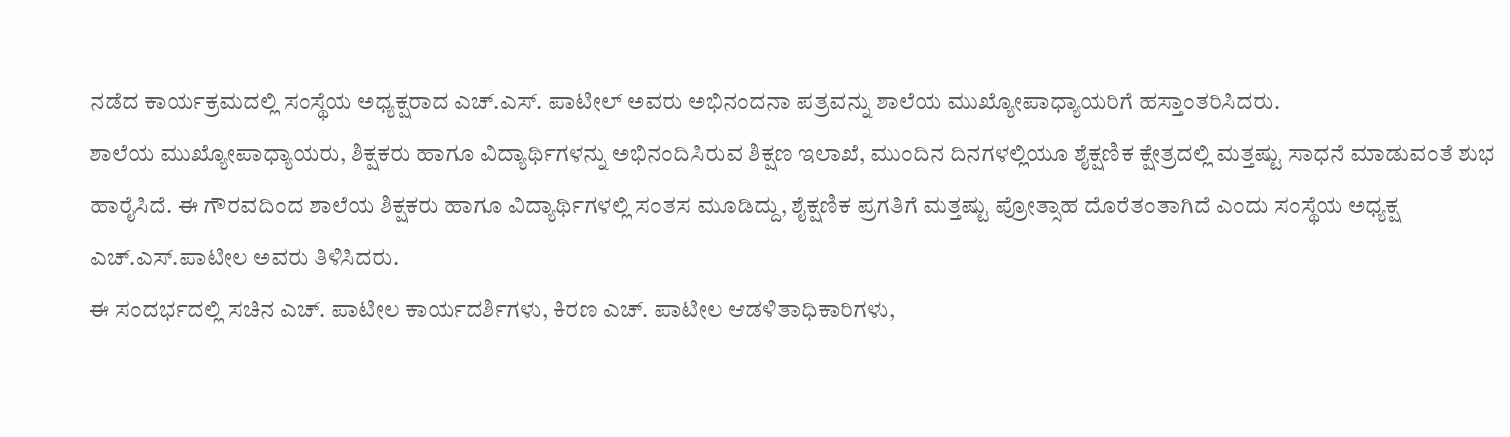ನಡೆದ ಕಾರ್ಯಕ್ರಮದಲ್ಲಿ ಸಂಸ್ಥೆಯ ಅಧ್ಯಕ್ಷರಾದ ಎಚ್.ಎಸ್. ಪಾಟೀಲ್ ಅವರು ಅಭಿನಂದನಾ ಪತ್ರವನ್ನು ಶಾಲೆಯ ಮುಖ್ಯೋಪಾಧ್ಯಾಯರಿಗೆ ಹಸ್ತಾಂತರಿಸಿದರು.
ಶಾಲೆಯ ಮುಖ್ಯೋಪಾಧ್ಯಾಯರು, ಶಿಕ್ಷಕರು ಹಾಗೂ ವಿದ್ಯಾರ್ಥಿಗಳನ್ನು ಅಭಿನಂದಿಸಿರುವ ಶಿಕ್ಷಣ ಇಲಾಖೆ, ಮುಂದಿನ ದಿನಗಳಲ್ಲಿಯೂ ಶೈಕ್ಷಣಿಕ ಕ್ಷೇತ್ರದಲ್ಲಿ ಮತ್ತಷ್ಟು ಸಾಧನೆ ಮಾಡುವಂತೆ ಶುಭ ಹಾರೈಸಿದೆ. ಈ ಗೌರವದಿಂದ ಶಾಲೆಯ ಶಿಕ್ಷಕರು ಹಾಗೂ ವಿದ್ಯಾರ್ಥಿಗಳಲ್ಲಿ ಸಂತಸ ಮೂಡಿದ್ದು, ಶೈಕ್ಷಣಿಕ ಪ್ರಗತಿಗೆ ಮತ್ತಷ್ಟು ಪ್ರೋತ್ಸಾಹ ದೊರೆತಂತಾಗಿದೆ ಎಂದು ಸಂಸ್ಥೆಯ ಅಧ್ಯಕ್ಷ ಎಚ್.ಎಸ್.ಪಾಟೀಲ ಅವರು ತಿಳಿಸಿದರು.
ಈ ಸಂದರ್ಭದಲ್ಲಿ ಸಚಿನ ಎಚ್. ಪಾಟೀಲ ಕಾರ್ಯದರ್ಶಿಗಳು, ಕಿರಣ ಎಚ್. ಪಾಟೀಲ ಆಡಳಿತಾಧಿಕಾರಿಗಳು,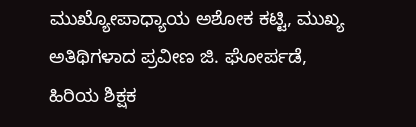ಮುಖ್ಯೋಪಾಧ್ಯಾಯ ಅಶೋಕ ಕಟ್ಟಿ, ಮುಖ್ಯ ಅತಿಥಿಗಳಾದ ಪ್ರವೀಣ ಜಿ. ಘೋರ್ಪಡೆ, ಹಿರಿಯ ಶಿಕ್ಷಕ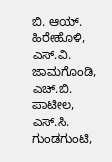ಬಿ. ಆಯ್. ಹಿರೇಹೊಳಿ, ಎಸ್.ವಿ. ಜಾಮಗೊಂಡಿ, ಎಚ್.ಬಿ. ಪಾಟೀಲ, ಎಸ್.ಸಿ. ಗುಂಡಗುಂಟಿ,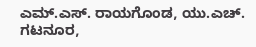ಎಮ್.ಎಸ್. ರಾಯಗೊಂಡ, ಯು.ಎಚ್. ಗಟನೂರ,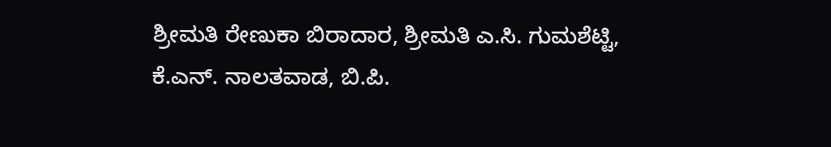ಶ್ರೀಮತಿ ರೇಣುಕಾ ಬಿರಾದಾರ, ಶ್ರೀಮತಿ ಎ.ಸಿ. ಗುಮಶೆಟ್ಟಿ, ಕೆ.ಎನ್. ನಾಲತವಾಡ, ಬಿ.ಪಿ.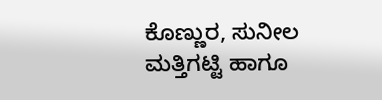ಕೊಣ್ಣುರ, ಸುನೀಲ ಮತ್ತಿಗಟ್ಟಿ ಹಾಗೂ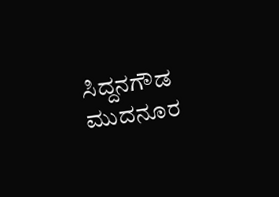ಸಿದ್ದನಗೌಡ ಮುದನೂರ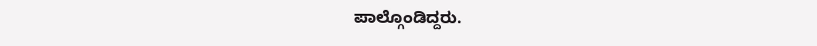ಪಾಲ್ಗೊಂಡಿದ್ದರು.